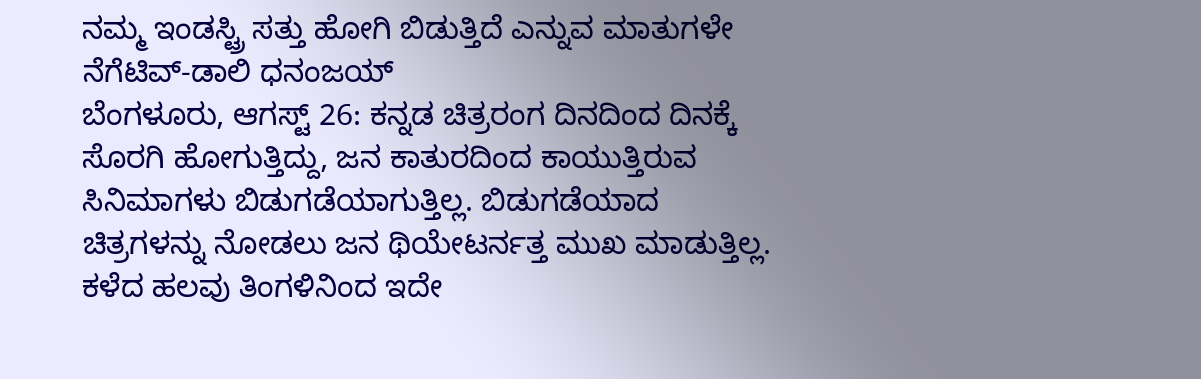ನಮ್ಮ ಇಂಡಸ್ಟ್ರಿ ಸತ್ತು ಹೋಗಿ ಬಿಡುತ್ತಿದೆ ಎನ್ನುವ ಮಾತುಗಳೇ ನೆಗೆಟಿವ್-ಡಾಲಿ ಧನಂಜಯ್
ಬೆಂಗಳೂರು, ಆಗಸ್ಟ್ 26: ಕನ್ನಡ ಚಿತ್ರರಂಗ ದಿನದಿಂದ ದಿನಕ್ಕೆ ಸೊರಗಿ ಹೋಗುತ್ತಿದ್ದು, ಜನ ಕಾತುರದಿಂದ ಕಾಯುತ್ತಿರುವ ಸಿನಿಮಾಗಳು ಬಿಡುಗಡೆಯಾಗುತ್ತಿಲ್ಲ. ಬಿಡುಗಡೆಯಾದ ಚಿತ್ರಗಳನ್ನು ನೋಡಲು ಜನ ಥಿಯೇಟರ್ನತ್ತ ಮುಖ ಮಾಡುತ್ತಿಲ್ಲ. ಕಳೆದ ಹಲವು ತಿಂಗಳಿನಿಂದ ಇದೇ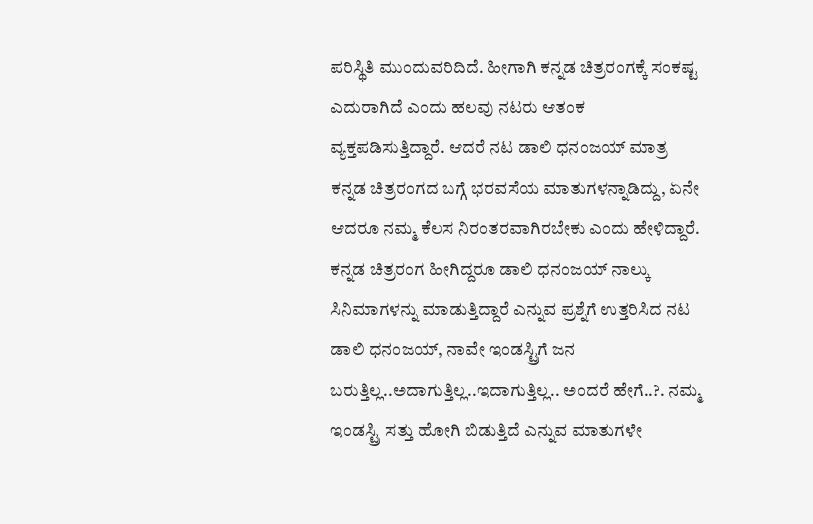ಪರಿಸ್ಥಿತಿ ಮುಂದುವರಿದಿದೆ. ಹೀಗಾಗಿ ಕನ್ನಡ ಚಿತ್ರರಂಗಕ್ಕೆ ಸಂಕಷ್ಟ ಎದುರಾಗಿದೆ ಎಂದು ಹಲವು ನಟರು ಆತಂಕ ವ್ಯಕ್ತಪಡಿಸುತ್ತಿದ್ದಾರೆ. ಆದರೆ ನಟ ಡಾಲಿ ಧನಂಜಯ್ ಮಾತ್ರ ಕನ್ನಡ ಚಿತ್ರರಂಗದ ಬಗ್ಗೆ ಭರವಸೆಯ ಮಾತುಗಳನ್ನಾಡಿದ್ದು, ಏನೇ ಆದರೂ ನಮ್ಮ ಕೆಲಸ ನಿರಂತರವಾಗಿರಬೇಕು ಎಂದು ಹೇಳಿದ್ದಾರೆ.
ಕನ್ನಡ ಚಿತ್ರರಂಗ ಹೀಗಿದ್ದರೂ ಡಾಲಿ ಧನಂಜಯ್ ನಾಲ್ಕು ಸಿನಿಮಾಗಳನ್ನು ಮಾಡುತ್ತಿದ್ದಾರೆ ಎನ್ನುವ ಪ್ರಶ್ನೆಗೆ ಉತ್ತರಿಸಿದ ನಟ ಡಾಲಿ ಧನಂಜಯ್, ನಾವೇ ಇಂಡಸ್ಟ್ರಿಗೆ ಜನ ಬರುತ್ತಿಲ್ಲ..ಅದಾಗುತ್ತಿಲ್ಲ..ಇದಾಗುತ್ತಿಲ್ಲ.. ಅಂದರೆ ಹೇಗೆ..?. ನಮ್ಮ ಇಂಡಸ್ಟ್ರಿ ಸತ್ತು ಹೋಗಿ ಬಿಡುತ್ತಿದೆ ಎನ್ನುವ ಮಾತುಗಳೇ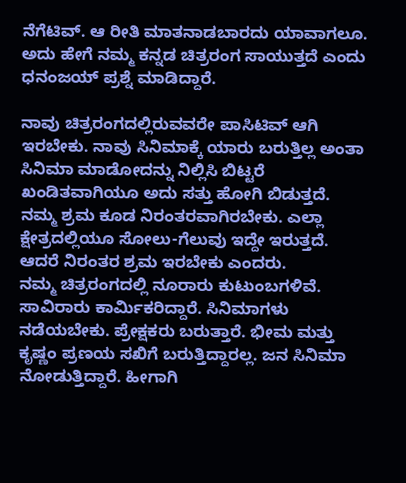ನೆಗೆಟಿವ್. ಆ ರೀತಿ ಮಾತನಾಡಬಾರದು ಯಾವಾಗಲೂ. ಅದು ಹೇಗೆ ನಮ್ಮ ಕನ್ನಡ ಚಿತ್ರರಂಗ ಸಾಯುತ್ತದೆ ಎಂದು ಧನಂಜಯ್ ಪ್ರಶ್ನೆ ಮಾಡಿದ್ದಾರೆ.

ನಾವು ಚಿತ್ರರಂಗದಲ್ಲಿರುವವರೇ ಪಾಸಿಟಿವ್ ಆಗಿ ಇರಬೇಕು. ನಾವು ಸಿನಿಮಾಕ್ಕೆ ಯಾರು ಬರುತ್ತಿಲ್ಲ ಅಂತಾ ಸಿನಿಮಾ ಮಾಡೋದನ್ನು ನಿಲ್ಲಿಸಿ ಬಿಟ್ಟರೆ ಖಂಡಿತವಾಗಿಯೂ ಅದು ಸತ್ತು ಹೋಗಿ ಬಿಡುತ್ತದೆ. ನಮ್ಮ ಶ್ರಮ ಕೂಡ ನಿರಂತರವಾಗಿರಬೇಕು. ಎಲ್ಲಾ ಕ್ಷೇತ್ರದಲ್ಲಿಯೂ ಸೋಲು-ಗೆಲುವು ಇದ್ದೇ ಇರುತ್ತದೆ. ಆದರೆ ನಿರಂತರ ಶ್ರಮ ಇರಬೇಕು ಎಂದರು.
ನಮ್ಮ ಚಿತ್ರರಂಗದಲ್ಲಿ ನೂರಾರು ಕುಟುಂಬಗಳಿವೆ. ಸಾವಿರಾರು ಕಾರ್ಮಿಕರಿದ್ದಾರೆ. ಸಿನಿಮಾಗಳು ನಡೆಯಬೇಕು. ಪ್ರೇಕ್ಷಕರು ಬರುತ್ತಾರೆ. ಭೀಮ ಮತ್ತು ಕೃಷ್ಣಂ ಪ್ರಣಯ ಸಖಿಗೆ ಬರುತ್ತಿದ್ದಾರಲ್ಲ. ಜನ ಸಿನಿಮಾ ನೋಡುತ್ತಿದ್ದಾರೆ. ಹೀಗಾಗಿ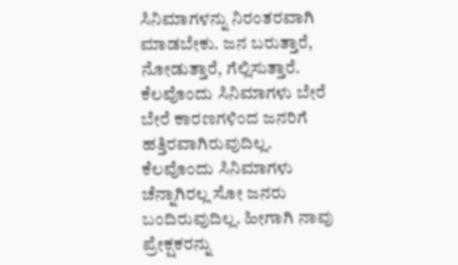ಸಿನಿಮಾಗಳನ್ನು ನಿರಂತರವಾಗಿ ಮಾಡಬೇಕು. ಜನ ಬರುತ್ತಾರೆ, ನೋಡುತ್ತಾರೆ, ಗೆಲ್ಲಿಸುತ್ತಾರೆ. ಕೆಲವೊಂದು ಸಿನಿಮಾಗಳು ಬೇರೆ ಬೇರೆ ಕಾರಣಗಳಿಂದ ಜನರಿಗೆ ಹತ್ತಿರವಾಗಿರುವುದಿಲ್ಲ. ಕೆಲವೊಂದು ಸಿನಿಮಾಗಳು ಚೆನ್ನಾಗಿರಲ್ಲ ಸೋ ಜನರು ಬಂದಿರುವುದಿಲ್ಲ. ಹೀಗಾಗಿ ನಾವು ಪ್ರೇಕ್ಷಕರನ್ನು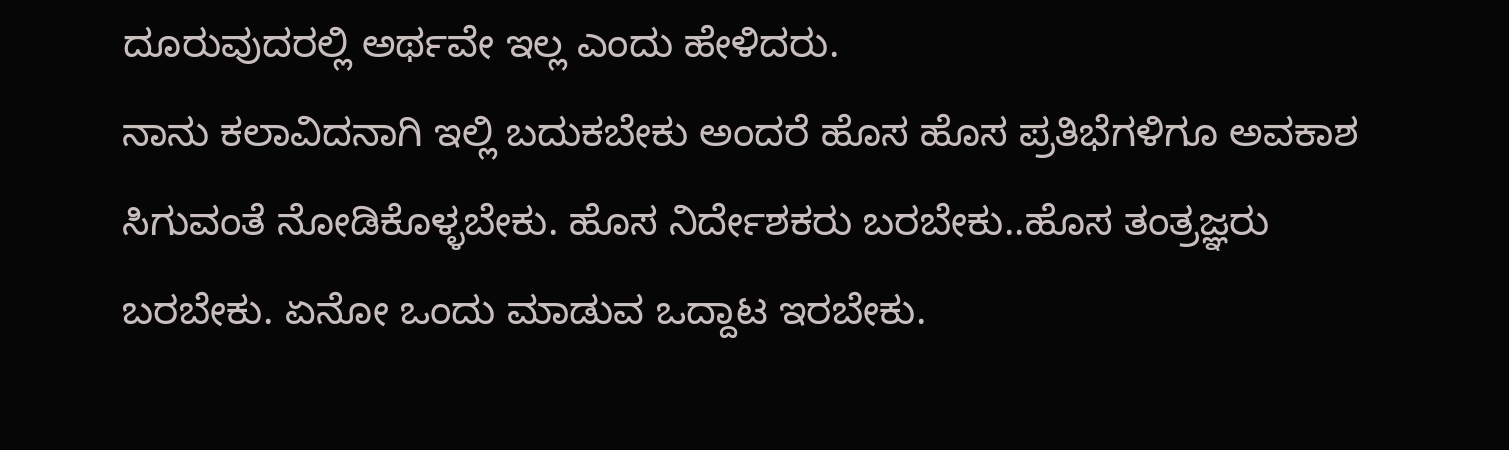ದೂರುವುದರಲ್ಲಿ ಅರ್ಥವೇ ಇಲ್ಲ ಎಂದು ಹೇಳಿದರು.
ನಾನು ಕಲಾವಿದನಾಗಿ ಇಲ್ಲಿ ಬದುಕಬೇಕು ಅಂದರೆ ಹೊಸ ಹೊಸ ಪ್ರತಿಭೆಗಳಿಗೂ ಅವಕಾಶ ಸಿಗುವಂತೆ ನೋಡಿಕೊಳ್ಳಬೇಕು. ಹೊಸ ನಿರ್ದೇಶಕರು ಬರಬೇಕು..ಹೊಸ ತಂತ್ರಜ್ಞರು ಬರಬೇಕು. ಏನೋ ಒಂದು ಮಾಡುವ ಒದ್ದಾಟ ಇರಬೇಕು.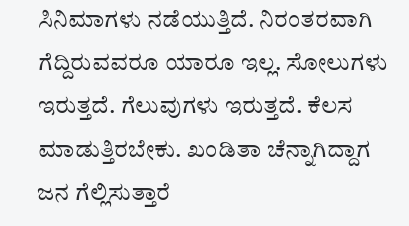ಸಿನಿಮಾಗಳು ನಡೆಯುತ್ತಿದೆ. ನಿರಂತರವಾಗಿ ಗೆದ್ದಿರುವವರೂ ಯಾರೂ ಇಲ್ಲ. ಸೋಲುಗಳು ಇರುತ್ತದೆ. ಗೆಲುವುಗಳು ಇರುತ್ತದೆ. ಕೆಲಸ ಮಾಡುತ್ತಿರಬೇಕು. ಖಂಡಿತಾ ಚೆನ್ನಾಗಿದ್ದಾಗ ಜನ ಗೆಲ್ಲಿಸುತ್ತಾರೆ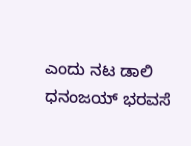ಎಂದು ನಟ ಡಾಲಿ ಧನಂಜಯ್ ಭರವಸೆ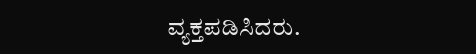ವ್ಯಕ್ತಪಡಿಸಿದರು.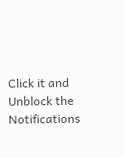Click it and Unblock the Notifications